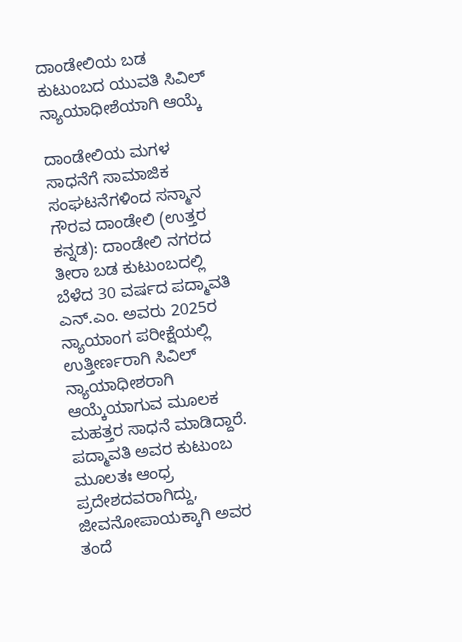ದಾಂಡೇಲಿಯ ಬಡ ಕುಟುಂಬದ ಯುವತಿ ಸಿವಿಲ್ ನ್ಯಾಯಾಧೀಶೆಯಾಗಿ ಆಯ್ಕೆ

ದಾಂಡೇಲಿಯ ಮಗಳ ಸಾಧನೆಗೆ ಸಾಮಾಜಿಕ ಸಂಘಟನೆಗಳಿಂದ ಸನ್ಮಾನ ಗೌರವ ದಾಂಡೇಲಿ (ಉತ್ತರ ಕನ್ನಡ): ದಾಂಡೇಲಿ ನಗರದ ತೀರಾ ಬಡ ಕುಟುಂಬದಲ್ಲಿ ಬೆಳೆದ 30 ವರ್ಷದ ಪದ್ಮಾವತಿ ಎನ್.ಎಂ. ಅವರು 2025ರ ನ್ಯಾಯಾಂಗ ಪರೀಕ್ಷೆಯಲ್ಲಿ ಉತ್ತೀರ್ಣರಾಗಿ ಸಿವಿಲ್ ನ್ಯಾಯಾಧೀಶರಾಗಿ ಆಯ್ಕೆಯಾಗುವ ಮೂಲಕ ಮಹತ್ತರ ಸಾಧನೆ ಮಾಡಿದ್ದಾರೆ. ಪದ್ಮಾವತಿ ಅವರ ಕುಟುಂಬ ಮೂಲತಃ ಆಂಧ್ರ ಪ್ರದೇಶದವರಾಗಿದ್ದು, ಜೀವನೋಪಾಯಕ್ಕಾಗಿ ಅವರ ತಂದೆ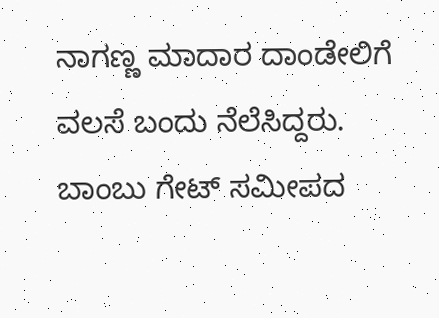ನಾಗಣ್ಣ ಮಾದಾರ ದಾಂಡೇಲಿಗೆ ವಲಸೆ ಬಂದು ನೆಲೆಸಿದ್ದರು. ಬಾಂಬು ಗೇಟ್ ಸಮೀಪದ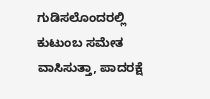ಗುಡಿಸಲೊಂದರಲ್ಲಿ ಕುಟುಂಬ ಸಮೇತ ವಾಸಿಸುತ್ತಾ, ಪಾದರಕ್ಷೆ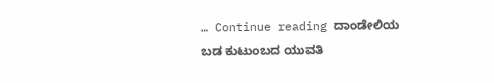… Continue reading ದಾಂಡೇಲಿಯ ಬಡ ಕುಟುಂಬದ ಯುವತಿ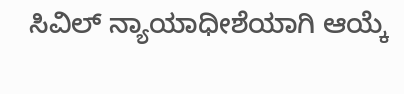ಸಿವಿಲ್ ನ್ಯಾಯಾಧೀಶೆಯಾಗಿ ಆಯ್ಕೆ